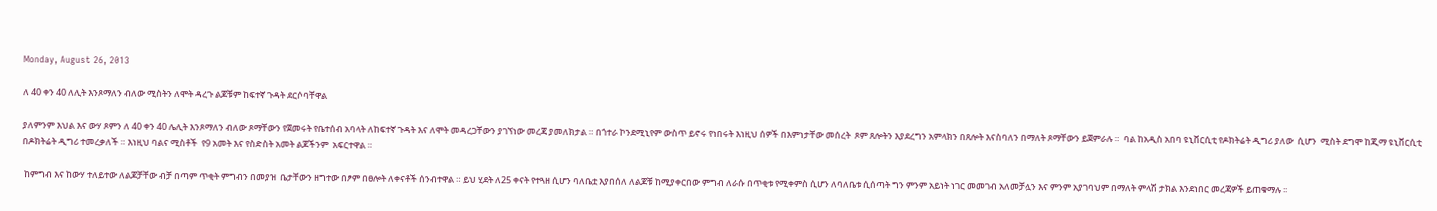Monday, August 26, 2013

ለ 40 ቀን 40 ለሊት እንጾማለን ብለው ሚስትን ለሞት ዳረጉ ልጆቹም ከፍተኛ ጉዳት ደርሶባቸዋል

ያለምንም እህል እና ውሃ ጾምን ለ 40 ቀን 40 ሌሊት እንጾማለን ብለው ጾማቸውን የጀመሩት የቤተሰብ አባላት ለከፍተኛ ጉዳት እና ለሞት መዳረጋቸውን ያገኘነው መረጃ ያመለክታል ። በጎተራ ኮንደሚኒየም ውስጥ ይኖሩ የነበሩት እነዚህ ሰዎች በእምነታቸው መሰረት  ጾም ጸሎትን እያደረግን አምላክን በጸሎት እናስባለን በማለት ጾማቸውን ይጀምራሉ ።  ባል ከአዲስ አበባ ዩኒቨርሲቲ የዶክትሬት ዲግሪ ያለው  ሲሆን  ሚስት ደግሞ ከጂማ ዩኒቨርሲቲ በዶክትሬት ዲግሪ ተመረቃለች ። እነዚህ ባልና ሚስቶች  የ9 አመት እና የስድስት አመት ልጆችንም  አፍርተዋል ።

 ከምግብ እና ከውሃ ተለይተው ለልጆቻቸው ብቻ በጣም ጥቂት ምግብን በመያዝ  ቤታቸውን ዘግተው በፆም በፀሎት ለቀናቶች ሰንብተዋል ። ይህ ሂደት ለ25 ቀናት የተጓዘ ሲሆን ባለቤቷ እያበሰለ ለልጆቹ ከሚያቀርበው ምግብ ለራሱ በጥቂቱ የሚቀምስ ሲሆን ለባለቤቱ ሲሰጣት ግን ምንም አይነት ነገር መመገብ አለመቻሏን እና ምንም አያገባህም በማለት ምላሽ ታክል እንደነበር መረጃዎች ይጠቁማሉ ፡፡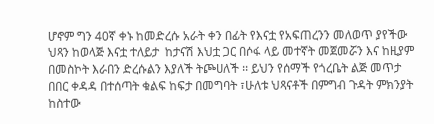ሆኖም ግን 40ኛ ቀኑ ከመድረሱ አራት ቀን በፊት የእናቷ የአፍጠረንን መለወጥ ያየችው ህጻን ከወላጅ እናቷ ተለይታ  ከታናሽ እህቷ ጋር በሶፋ ላይ መተኛት መጀመሯን እና ከዚያም በመስኮት እራበን ድረሱልን እያለች ትጮሀለች ፡፡ ይህን የሰማች የጎረቤት ልጅ መጥታ በበር ቀዳዳ በተሰጣት ቁልፍ ከፍታ በመግባት ፣ሁለቱ ህጻናቶች በምግብ ጉዳት ምክንያት ከስተው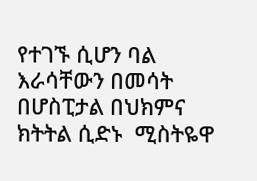የተገኙ ሲሆን ባል እራሳቸውን በመሳት በሆስፒታል በህክምና ክትትል ሲድኑ  ሚስትዬዋ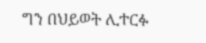ግን በህይወት ሊተርፉ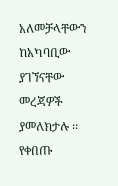አለመቻላቸውን ከአካባቢው ያገኘናቸው መረጃዎች ያመለክታሉ ፡፡  የቀበጡ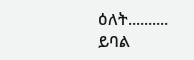ዕለት.......... ይባል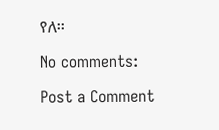የለ፡፡

No comments:

Post a Comment